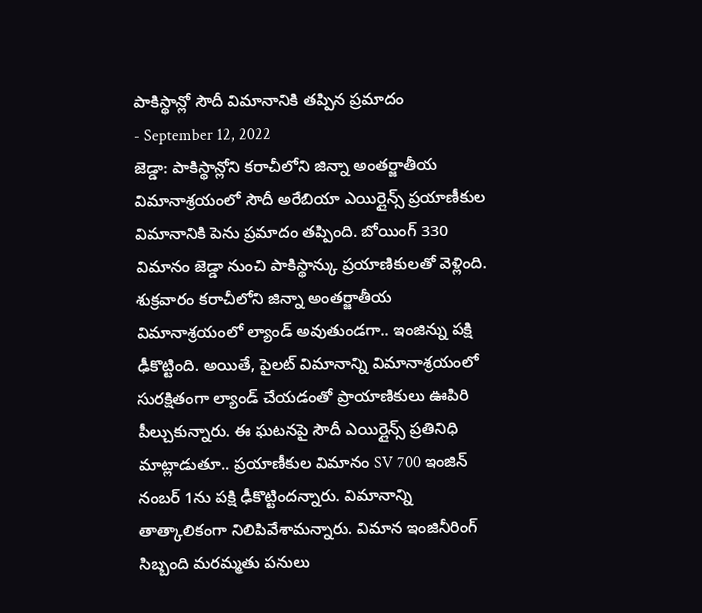పాకిస్థాన్లో సౌదీ విమానానికి తప్పిన ప్రమాదం
- September 12, 2022
జెడ్డా: పాకిస్థాన్లోని కరాచీలోని జిన్నా అంతర్జాతీయ విమానాశ్రయంలో సౌదీ అరేబియా ఎయిర్లైన్స్ ప్రయాణీకుల విమానానికి పెను ప్రమాదం తప్పింది. బోయింగ్ 330 విమానం జెడ్డా నుంచి పాకిస్థాన్కు ప్రయాణికులతో వెళ్లింది. శుక్రవారం కరాచీలోని జిన్నా అంతర్జాతీయ విమానాశ్రయంలో ల్యాండ్ అవుతుండగా.. ఇంజిన్ను పక్షి ఢీకొట్టింది. అయితే, పైలట్ విమానాన్ని విమానాశ్రయంలో సురక్షితంగా ల్యాండ్ చేయడంతో ప్రాయాణికులు ఊపిరి పీల్చుకున్నారు. ఈ ఘటనపై సౌదీ ఎయిర్లైన్స్ ప్రతినిధి మాట్లాడుతూ.. ప్రయాణీకుల విమానం SV 700 ఇంజిన్ నంబర్ 1ను పక్షి ఢీకొట్టిందన్నారు. విమానాన్ని తాత్కాలికంగా నిలిపివేశామన్నారు. విమాన ఇంజినీరింగ్ సిబ్బంది మరమ్మతు పనులు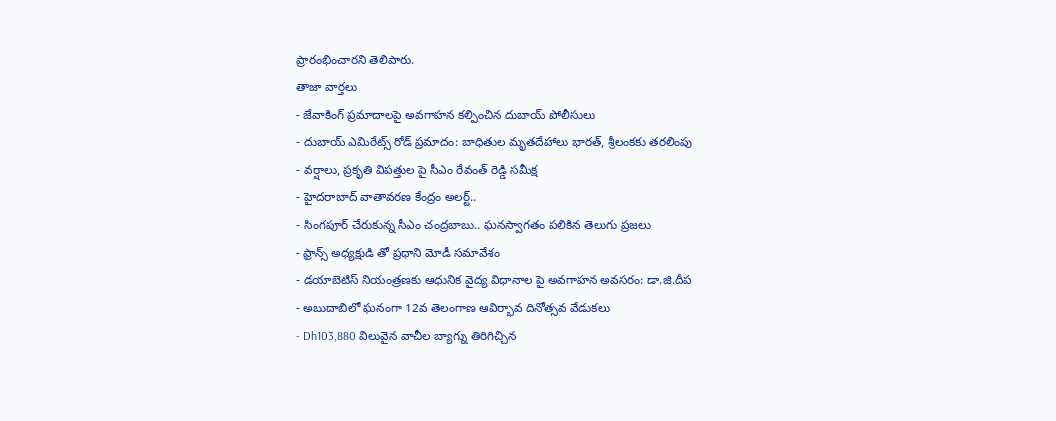ప్రారంభించారని తెలిపారు.
తాజా వార్తలు
- జేవాకింగ్ ప్రమాదాలపై అవగాహన కల్పించిన దుబాయ్ పోలీసులు
- దుబాయ్ ఎమిరేట్స్ రోడ్ ప్రమాదం: బాధితుల మృతదేహాలు భారత్, శ్రీలంకకు తరలింపు
- వర్షాలు, ప్రకృతి విపత్తుల పై సీఎం రేవంత్ రెడ్డి సమీక్ష
- హైదరాబాద్ వాతావరణ కేంద్రం అలర్ట్..
- సింగపూర్ చేరుకున్న సీఎం చంద్రబాబు.. ఘనస్వాగతం పలికిన తెలుగు ప్రజలు
- ఫ్రాన్స్ అధ్యక్షుడి తో ప్రధాని మోడీ సమావేశం
- డయాబెటిస్ నియంత్రణకు ఆధునిక వైద్య విధానాల పై అవగాహన అవసరం: డా.జి.దీప
- అబుదాబిలో ఘనంగా 12వ తెలంగాణ ఆవిర్భావ దినోత్సవ వేడుకలు
- Dh103,880 విలువైన వాచీల బ్యాగ్ను తిరిగిచ్చిన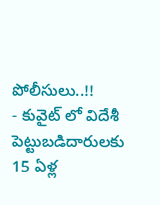పోలీసులు..!!
- కువైట్ లో విదేశీ పెట్టుబడిదారులకు 15 ఏళ్ల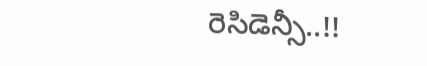రెసిడెన్సీ..!!